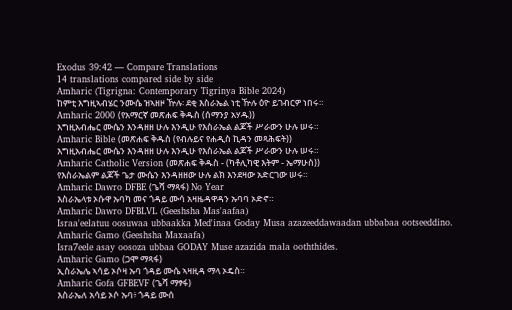Exodus 39:42 — Compare Translations
14 translations compared side by side
Amharic (Tigrigna: Contemporary Tigrinya Bible 2024)
ከምቲ እግዚኣብሄር ንሙሴ ዝኣዘዞ ዅሉ፡ ደቂ እስራኤል ነቲ ዅሉ ዕዮ ይገብርዎ ነበሩ።
Amharic 2000 (የአማርኛ መጽሐፍ ቅዱስ (ሰማንያ አሃዱ))
እግዚአብሔር ሙሴን እንዳዘዘ ሁሉ እንዲሁ የእስራኤል ልጆች ሥራውን ሁሉ ሠሩ።
Amharic Bible (መጽሐፍ ቅዱስ (የብሉይና የሐዲስ ኪዳን መጻሕፍት))
እግዚአብሔር ሙሴን እንዳዘዘ ሁሉ እንዲሁ የእስራኤል ልጆች ሥራውን ሁሉ ሠሩ።
Amharic Catholic Version (መጽሐፍ ቅዱስ - (ካቶሊካዊ እትም - ኤማሁስ))
የእስራኤልም ልጆች ጌታ ሙሴን እንዳዘዘው ሁሉ ልክ እንደዛው አድርገው ሠሩ።
Amharic Dawro DFBE (ጌሻ ማጻፋ) No Year
እስራኤላቱ ኦሱዋ ኡባካ መና ጎዳይ ሙሳ አዛዜዳዋዳን ኡባባ ኦድኖ።
Amharic Dawro DFBLVL (Geeshsha Mas'aafaa)
Israa'eelatuu oosuwaa ubbaakka Med'inaa Goday Musa azazeeddawaadan ubbabaa ootseeddino.
Amharic Gamo (Geeshsha Maxaafa)
Isra7eele asay oosoza ubbaa GODAY Muse azazida mala ooththides.
Amharic Gamo (ጋሞ ማጻፋ)
ኢስራኤሌ ኣሳይ ኦሶዛ ኡባ ጎዳይ ሙሴ ኣዛዚዳ ማላ ኦዴስ።
Amharic Gofa GFBEVF (ጌሻ ማፃፋ)
እስራኤለ አሳይ ኦሶ ኡባ፥ ጎዳይ ሙሰ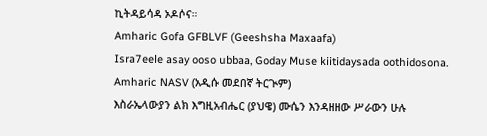ኪትዳይሳዳ ኦዶሶና።
Amharic Gofa GFBLVF (Geeshsha Maxaafa)
Isra7eele asay ooso ubbaa, Goday Muse kiitidaysada oothidosona.
Amharic NASV (አዲሱ መደበኛ ትርጒም)
እስራኤላውያን ልክ እግዚአብሔር (ያህዌ) ሙሴን እንዳዘዘው ሥራውን ሁሉ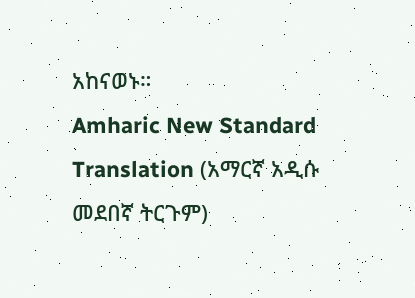አከናወኑ።
Amharic New Standard Translation (አማርኛ አዲሱ መደበኛ ትርጉም)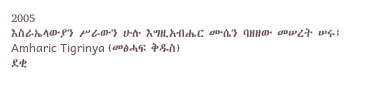2005
እስራኤላውያን ሥራውን ሁሉ እግዚአብሔር ሙሴን ባዘዘው መሠረት ሠሩ፤
Amharic Tigrinya (መፅሓፍ ቅዱስ)
ደቂ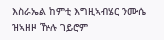እስራኤል ከምቲ እግዚኣብሄር ንሙሴ ዝኣዘዞ ዅሉ ገይሮም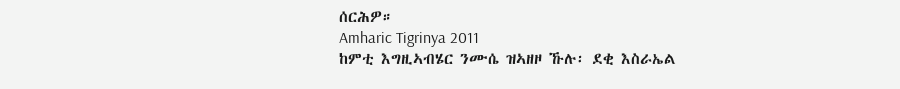ሰርሕዎ።
Amharic Tigrinya 2011
ከምቲ እግዚኣብሄር ንሙሴ ዝኣዘዞ ኹሉ፡ ደቂ እስራኤል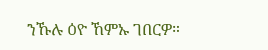ንኹሉ ዕዮ ኸምኡ ገበርዎ።